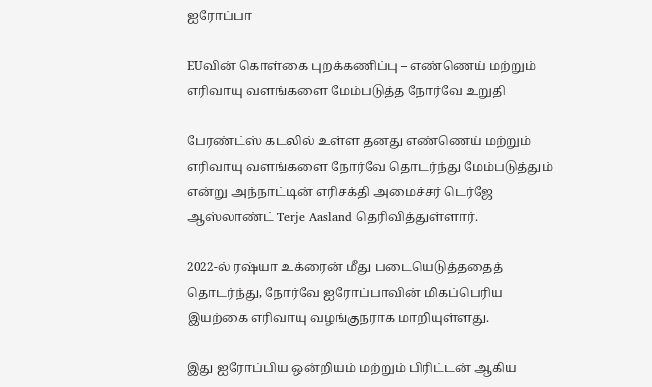ஐரோப்பா

EUவின் கொள்கை புறக்கணிப்பு – எண்ணெய் மற்றும் எரிவாயு வளங்களை மேம்படுத்த நோர்வே உறுதி

பேரண்ட்ஸ் கடலில் உள்ள தனது எண்ணெய் மற்றும் எரிவாயு வளங்களை நோர்வே தொடர்ந்து மேம்படுத்தும் என்று அந்நாட்டின் எரிசக்தி அமைச்சர் டெர்ஜே ஆஸ்லாண்ட் Terje Aasland தெரிவித்துள்ளார்.

2022-ல் ரஷ்யா உக்ரைன் மீது படையெடுத்ததைத் தொடர்ந்து, நோர்வே ஐரோப்பாவின் மிகப்பெரிய இயற்கை எரிவாயு வழங்குநராக மாறியுள்ளது.

இது ஐரோப்பிய ஒன்றியம் மற்றும் பிரிட்டன் ஆகிய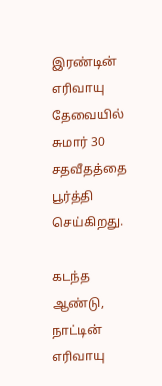இரண்டின் எரிவாயு தேவையில் சுமார் 30 சதவீதத்தை  பூர்த்தி செய்கிறது.

கடந்த ஆண்டு, நாட்டின் எரிவாயு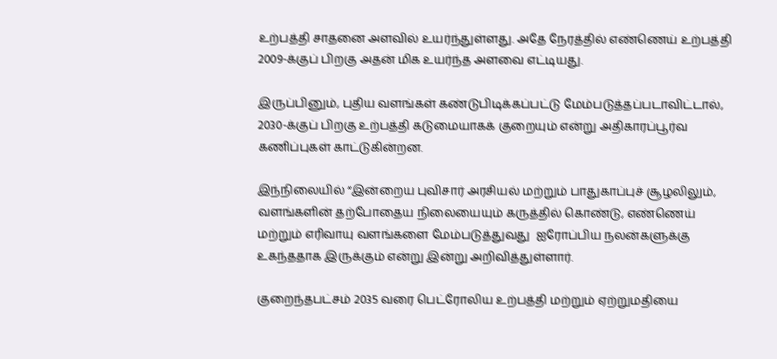உற்பத்தி சாதனை அளவில் உயர்ந்துள்ளது. அதே நேரத்தில் எண்ணெய் உற்பத்தி 2009-க்குப் பிறகு அதன் மிக உயர்ந்த அளவை எட்டியது.

இருப்பினும், புதிய வளங்கள் கண்டுபிடிக்கப்பட்டு மேம்படுத்தப்படாவிட்டால், 2030-க்குப் பிறகு உற்பத்தி கடுமையாகக் குறையும் என்று அதிகாரப்பூர்வ கணிப்புகள் காட்டுகின்றன.

இந்நிலையில் “இன்றைய புவிசார் அரசியல் மற்றும் பாதுகாப்புச் சூழலிலும், வளங்களின் தற்போதைய நிலையையும் கருத்தில் கொண்டு, எண்ணெய் மற்றும் எரிவாயு வளங்களை மேம்படுத்துவது  ஐரோப்பிய நலன்களுக்கு உகந்ததாக இருக்கும் என்று இன்று அறிவித்துள்ளார்.

குறைந்தபட்சம் 2035 வரை பெட்ரோலிய உற்பத்தி மற்றும் ஏற்றுமதியை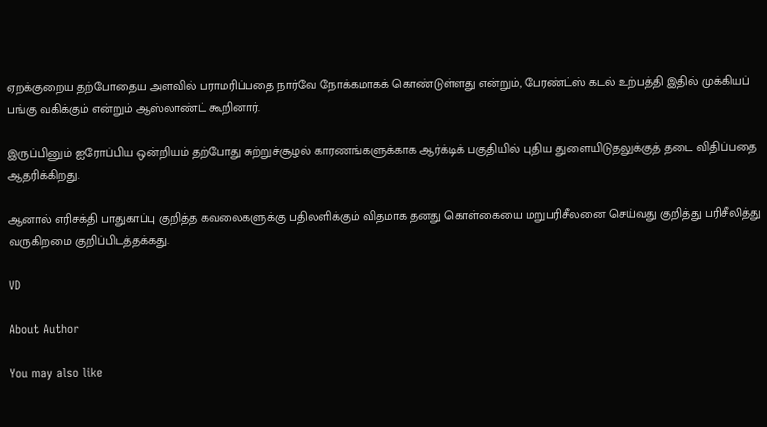ஏறக்குறைய தற்போதைய அளவில் பராமரிப்பதை நார்வே நோக்கமாகக் கொண்டுள்ளது என்றும், பேரண்ட்ஸ் கடல் உற்பத்தி இதில் முக்கியப் பங்கு வகிக்கும் என்றும் ஆஸ்லாண்ட் கூறினார்.

இருப்பினும் ஐரோப்பிய ஒன்றியம் தற்போது சுற்றுச்சூழல் காரணங்களுக்காக ஆர்க்டிக் பகுதியில் புதிய துளையிடுதலுக்குத் தடை விதிப்பதை ஆதரிக்கிறது.

ஆனால் எரிசக்தி பாதுகாப்பு குறித்த கவலைகளுக்கு பதிலளிக்கும் விதமாக தனது கொள்கையை மறுபரிசீலனை செய்வது குறித்து பரிசீலித்து வருகிறமை குறிப்பிடத்தக்கது.

VD

About Author

You may also like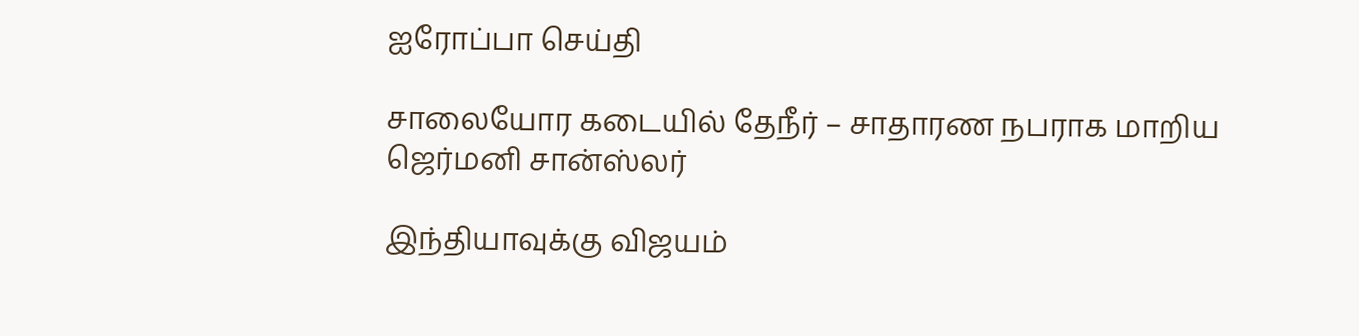ஐரோப்பா செய்தி

சாலையோர கடையில் தேநீர் – சாதாரண நபராக மாறிய ஜெர்மனி சான்ஸ்லர்

இந்தியாவுக்கு விஜயம்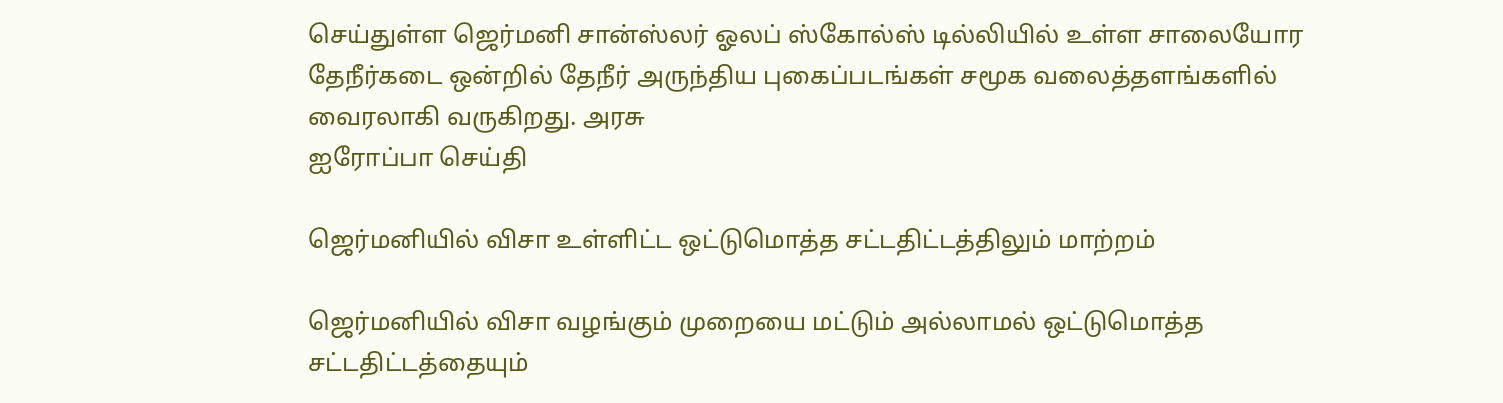செய்துள்ள ஜெர்மனி சான்ஸ்லர் ஓலப் ஸ்கோல்ஸ் டில்லியில் உள்ள சாலையோர தேநீர்கடை ஒன்றில் தேநீர் அருந்திய புகைப்படங்கள் சமூக வலைத்தளங்களில் வைரலாகி வருகிறது. அரசு
ஐரோப்பா செய்தி

ஜெர்மனியில் விசா உள்ளிட்ட ஒட்டுமொத்த சட்டதிட்டத்திலும் மாற்றம்

ஜெர்மனியில் விசா வழங்கும் முறையை மட்டும் அல்லாமல் ஒட்டுமொத்த சட்டதிட்டத்தையும்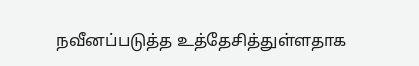நவீனப்படுத்த உத்தேசித்துள்ளதாக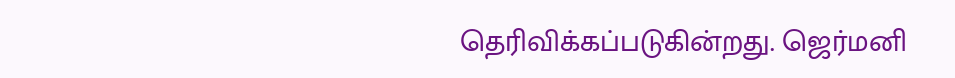தெரிவிக்கப்படுகின்றது. ஜெர்மனி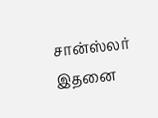சான்ஸ்லர் இதனை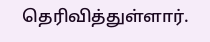தெரிவித்துள்ளார்.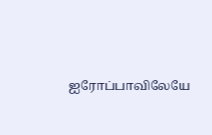ஐரோப்பாவிலேயே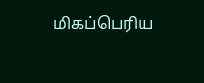மிகப்பெரிய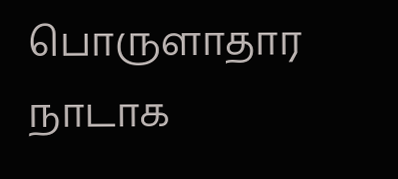பொருளாதார நாடாக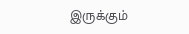இருக்கும்